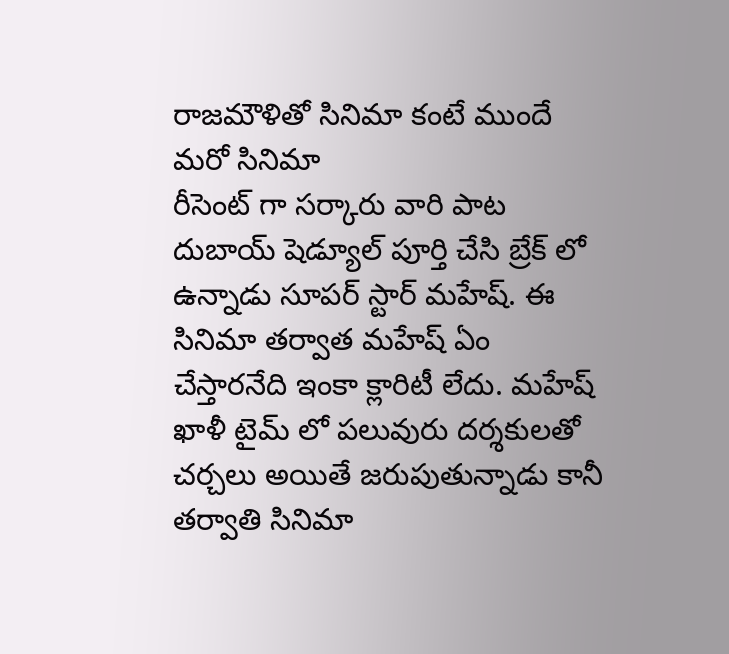రాజమౌళితో సినిమా కంటే ముందే మరో సినిమా
రీసెంట్ గా సర్కారు వారి పాట దుబాయ్ షెడ్యూల్ పూర్తి చేసి బ్రేక్ లో ఉన్నాడు సూపర్ స్టార్ మహేష్. ఈ సినిమా తర్వాత మహేష్ ఏం చేస్తారనేది ఇంకా క్లారిటీ లేదు. మహేష్ ఖాళీ టైమ్ లో పలువురు దర్శకులతో చర్చలు అయితే జరుపుతున్నాడు కానీ తర్వాతి సినిమా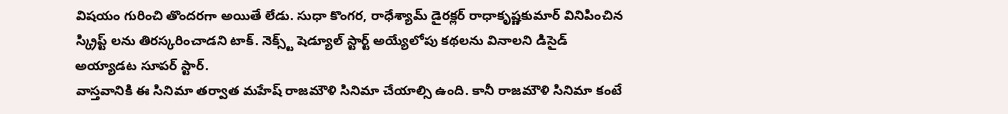విషయం గురించి తొందరగా అయితే లేడు. సుధా కొంగర, రాధేశ్యామ్ డైరక్లర్ రాధాకృష్ణకుమార్ వినిపించిన స్క్రిప్ట్ లను తిరస్కరించాడని టాక్. నెక్స్ట్ షెడ్యూల్ స్టార్ట్ అయ్యేలోపు కథలను వినాలని డిసైడ్ అయ్యాడట సూపర్ స్టార్.
వాస్తవానికి ఈ సినిమా తర్వాత మహేష్ రాజమౌళి సినిమా చేయాల్సి ఉంది. కానీ రాజమౌళి సినిమా కంటే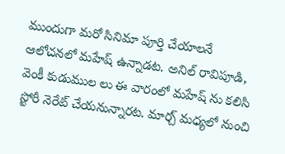ముందుగా మరో సినిమా పూర్తి చేయాలనే ఆలోచనలో మహేష్ ఉన్నాడట. అనిల్ రావిపూడి, వెంకీ కుడుముల లు ఈ వారంలో మహేష్ ను కలిసి స్టోరీ నెరేట్ చేయనున్నారట. మార్చ్ మధ్యలో నుంచి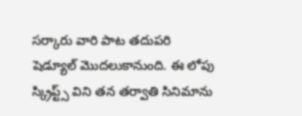సర్కారు వారి పాట తదుపరి షెడ్యూల్ మొదలుకానుంది. ఈ లోపు స్క్రిప్ట్స్ విని తన తర్వాతి సినిమాను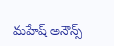మహేష్ అనౌన్స్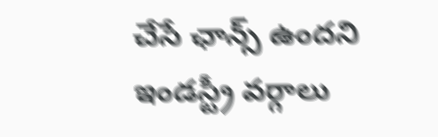చేసే ఛాన్స్ ఉందని ఇండస్ట్రీ వర్గాలు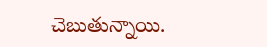చెబుతున్నాయి.